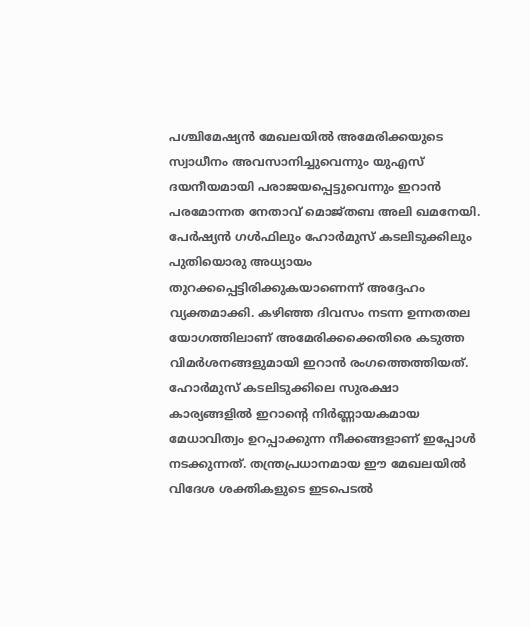പശ്ചിമേഷ്യൻ മേഖലയിൽ അമേരിക്കയുടെ സ്വാധീനം അവസാനിച്ചുവെന്നും യുഎസ് ദയനീയമായി പരാജയപ്പെട്ടുവെന്നും ഇറാൻ പരമോന്നത നേതാവ് മൊജ്തബ അലി ഖമനേയി. പേർഷ്യൻ ഗൾഫിലും ഹോർമുസ് കടലിടുക്കിലും പുതിയൊരു അധ്യായം തുറക്കപ്പെട്ടിരിക്കുകയാണെന്ന് അദ്ദേഹം വ്യക്തമാക്കി. കഴിഞ്ഞ ദിവസം നടന്ന ഉന്നതതല യോഗത്തിലാണ് അമേരിക്കക്കെതിരെ കടുത്ത വിമർശനങ്ങളുമായി ഇറാൻ രംഗത്തെത്തിയത്.
ഹോർമുസ് കടലിടുക്കിലെ സുരക്ഷാ കാര്യങ്ങളിൽ ഇറാന്റെ നിർണ്ണായകമായ മേധാവിത്വം ഉറപ്പാക്കുന്ന നീക്കങ്ങളാണ് ഇപ്പോൾ നടക്കുന്നത്. തന്ത്രപ്രധാനമായ ഈ മേഖലയിൽ വിദേശ ശക്തികളുടെ ഇടപെടൽ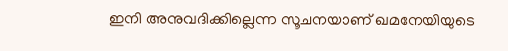ഇനി അനുവദിക്കില്ലെന്ന സൂചനയാണ് ഖമനേയിയുടെ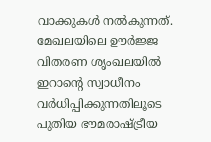വാക്കുകൾ നൽകുന്നത്. മേഖലയിലെ ഊർജ്ജ വിതരണ ശൃംഖലയിൽ ഇറാന്റെ സ്വാധീനം വർധിപ്പിക്കുന്നതിലൂടെ പുതിയ ഭൗമരാഷ്ട്രീയ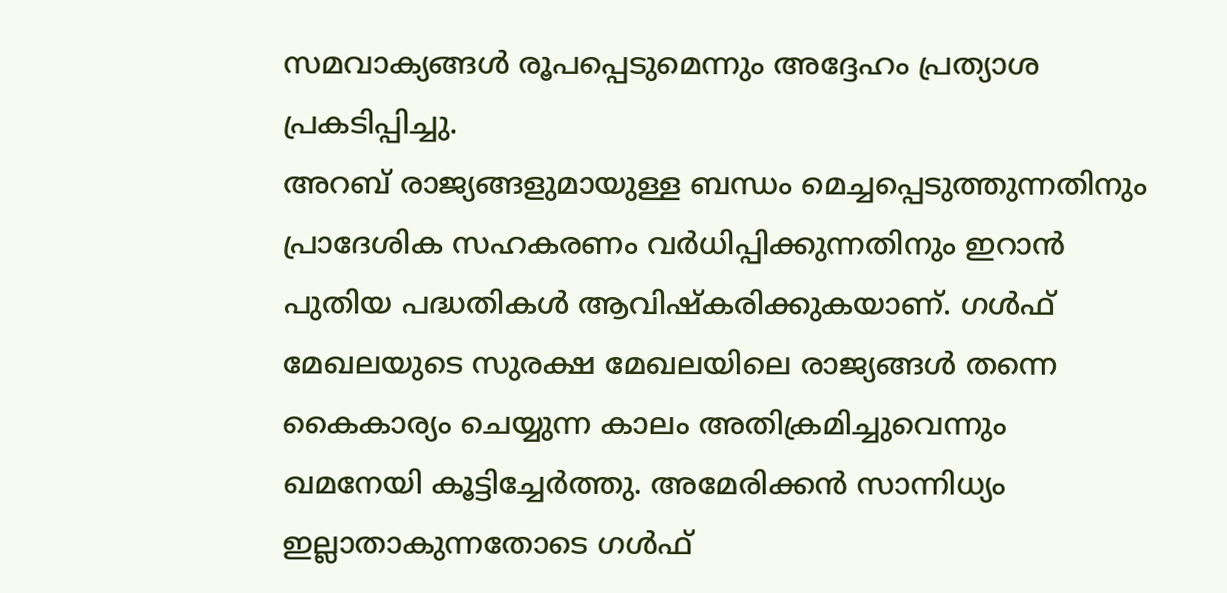സമവാക്യങ്ങൾ രൂപപ്പെടുമെന്നും അദ്ദേഹം പ്രത്യാശ പ്രകടിപ്പിച്ചു.
അറബ് രാജ്യങ്ങളുമായുള്ള ബന്ധം മെച്ചപ്പെടുത്തുന്നതിനും പ്രാദേശിക സഹകരണം വർധിപ്പിക്കുന്നതിനും ഇറാൻ പുതിയ പദ്ധതികൾ ആവിഷ്കരിക്കുകയാണ്. ഗൾഫ് മേഖലയുടെ സുരക്ഷ മേഖലയിലെ രാജ്യങ്ങൾ തന്നെ കൈകാര്യം ചെയ്യുന്ന കാലം അതിക്രമിച്ചുവെന്നും ഖമനേയി കൂട്ടിച്ചേർത്തു. അമേരിക്കൻ സാന്നിധ്യം ഇല്ലാതാകുന്നതോടെ ഗൾഫ്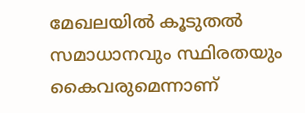മേഖലയിൽ കൂടുതൽ സമാധാനവും സ്ഥിരതയും കൈവരുമെന്നാണ്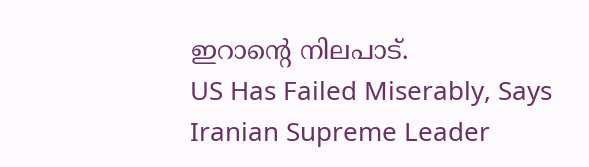ഇറാന്റെ നിലപാട്.
US Has Failed Miserably, Says Iranian Supreme Leader